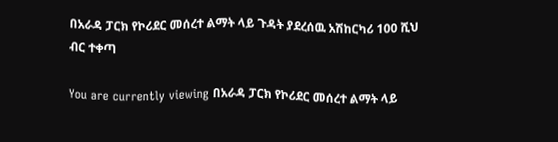በአራዳ ፓርክ የኮሪደር መሰረተ ልማት ላይ ጉዳት ያደረሰዉ አሽከርካሪ 100 ሺህ ብር ተቀጣ

You are currently viewing በአራዳ ፓርክ የኮሪደር መሰረተ ልማት ላይ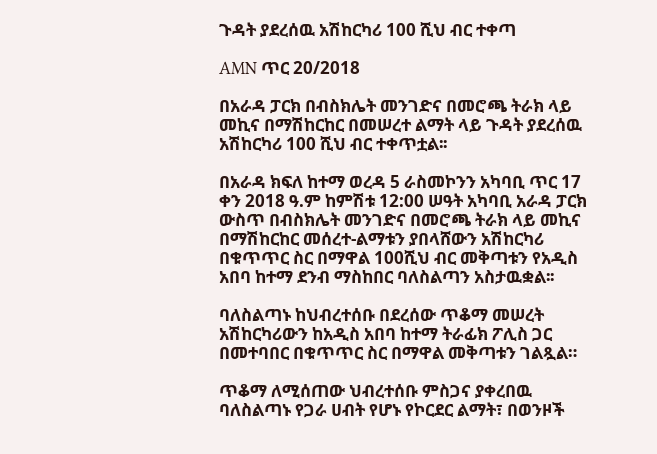ጉዳት ያደረሰዉ አሽከርካሪ 100 ሺህ ብር ተቀጣ

AMN ጥር 20/2018

በአራዳ ፓርክ በብስክሌት መንገድና በመሮጫ ትራክ ላይ መኪና በማሽከርከር በመሠረተ ልማት ላይ ጉዳት ያደረሰዉ አሽከርካሪ 100 ሺህ ብር ተቀጥቷል፡፡

በአራዳ ክፍለ ከተማ ወረዳ 5 ራስመኮንን አካባቢ ጥር 17 ቀን 2018 ዓ.ም ከምሽቱ 12:00 ሠዓት አካባቢ አራዳ ፓርክ ውስጥ በብስክሌት መንገድና በመሮጫ ትራክ ላይ መኪና በማሽከርከር መሰረተ-ልማቱን ያበላሸውን አሽከርካሪ በቁጥጥር ስር በማዋል 100ሺህ ብር መቅጣቱን የአዲስ አበባ ከተማ ደንብ ማስከበር ባለስልጣን አስታዉቋል፡፡

ባለስልጣኑ ከህብረተሰቡ በደረሰው ጥቆማ መሠረት አሽከርካሪውን ከአዲስ አበባ ከተማ ትራፊክ ፖሊስ ጋር በመተባበር በቁጥጥር ስር በማዋል መቅጣቱን ገልጿል።

ጥቆማ ለሚሰጠው ህብረተሰቡ ምስጋና ያቀረበዉ ባለስልጣኑ የጋራ ሀብት የሆኑ የኮርደር ልማት፣ በወንዞች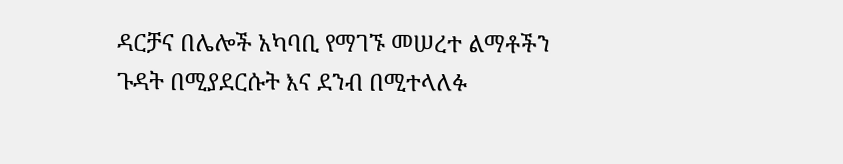ዳርቻና በሌሎች አካባቢ የማገኙ መሠረተ ልማቶችን ጉዳት በሚያደርሱት እና ደንብ በሚተላለፉ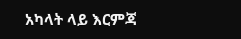አካላት ላይ እርምጃ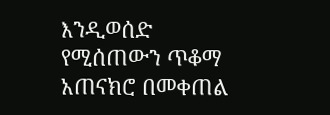እንዲወሰድ የሚሰጠውን ጥቆማ አጠናክሮ በመቀጠል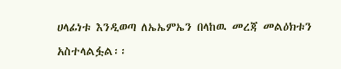ሀላፊነቱ እንዲወጣ ለኤኤምኤን በላከዉ መረጃ መልዕክቱን አስተላልፏል፡፡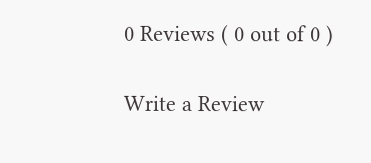0 Reviews ( 0 out of 0 )

Write a Review